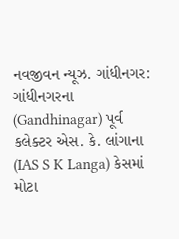નવજીવન ન્યૂઝ. ગાંધીનગર: ગાંધીનગરના (Gandhinagar) પૂર્વ કલેક્ટર એસ. કે. લાંગાના (IAS S K Langa) કેસમાં મોટા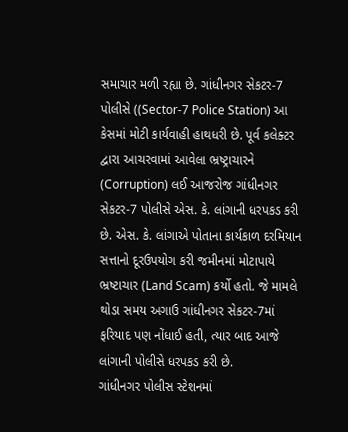સમાચાર મળી રહ્યા છે. ગાંધીનગર સેકટર-7 પોલીસે ((Sector-7 Police Station) આ કેસમાં મોટી કાર્યવાહી હાથધરી છે. પૂર્વ કલેક્ટર દ્વારા આચરવામાં આવેલા ભ્રષ્ટ્રાચારને (Corruption) લઈ આજરોજ ગાંધીનગર સેકટર-7 પોલીસે એસ. કે. લાંગાની ધરપકડ કરી છે. એસ. કે. લાંગાએ પોતાના કાર્યકાળ દરમિયાન સત્તાનો દૂરઉપયોગ કરી જમીનમાં મોટાપાયે ભ્રષ્ટાચાર (Land Scam) કર્યો હતો. જે મામલે થોડા સમય અગાઉ ગાંધીનગર સેકટર-7માં ફરિયાદ પણ નોંધાઈ હતી, ત્યાર બાદ આજે લાંગાની પોલીસે ધરપકડ કરી છે.
ગાંધીનગર પોલીસ સ્ટેશનમાં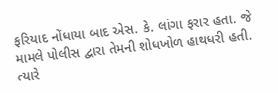ફરિયાદ નોંધાયા બાદ એસ. કે. લાંગા ફરાર હતા. જે મામલે પોલીસ દ્વારા તેમની શોધખોળ હાથધરી હતી. ત્યારે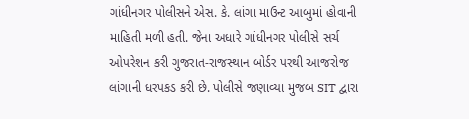ગાંધીનગર પોલીસને એસ. કે. લાંગા માઉન્ટ આબુમાં હોવાની માહિતી મળી હતી. જેના અધારે ગાંધીનગર પોલીસે સર્ચ ઓપરેશન કરી ગુજરાત-રાજસ્થાન બોર્ડર પરથી આજરોજ લાંગાની ધરપકડ કરી છે. પોલીસે જણાવ્યા મુજબ SIT દ્વારા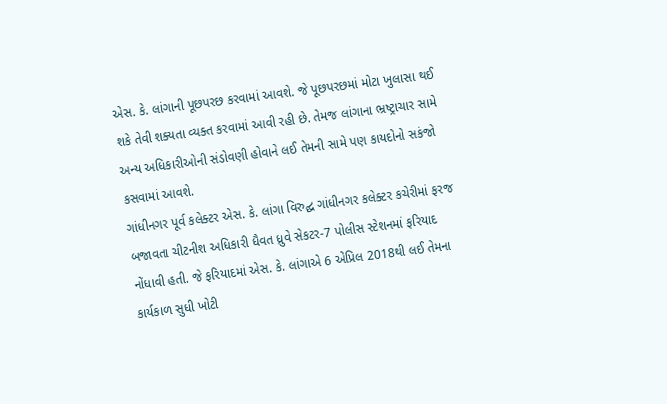એસ. કે. લાંગાની પૂછપરછ કરવામાં આવશે. જે પૂછપરછમાં મોટા ખુલાસા થઈ શકે તેવી શક્યતા વ્યક્ત કરવામાં આવી રહી છે. તેમજ લાંગાના ભ્રષ્ટ્રાચાર સામે અન્ય અધિકારીઓની સંડોવણી હોવાને લઈ તેમની સામે પણ કાયદોનો સકંજો કસવામાં આવશે.
ગાંધીનગર પૂર્વ કલેક્ટર એસ. કે. લાંગા વિરુદ્ઘ ગાંધીનગર કલેક્ટર કચેરીમાં ફરજ બજાવતા ચીટનીશ અધિકારી ધૈવત ધ્રુવે સેકટર-7 પોલીસ સ્ટેશનમાં ફરિયાદ નોંધાવી હતી. જે ફરિયાદમાં એસ. કે. લાંગાએ 6 એપ્રિલ 2018થી લઈ તેમના કાર્યકાળ સુધી ખોટી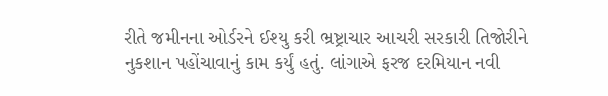રીતે જમીનના ઓર્ડરને ઈશ્યુ કરી ભ્રષ્ટ્રાચાર આચરી સરકારી તિજોરીને નુકશાન પહોંચાવાનું કામ કર્યું હતું. લાંગાએ ફરજ દરમિયાન નવી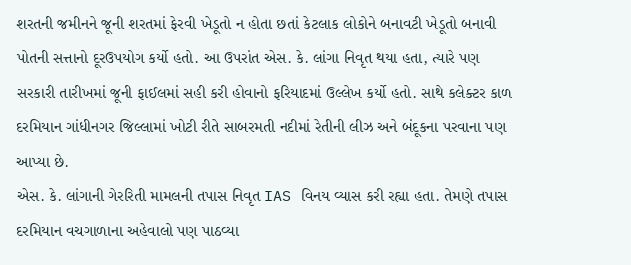શરતની જમીનને જૂની શરતમાં ફેરવી ખેડૂતો ન હોતા છતાં કેટલાક લોકોને બનાવટી ખેડૂતો બનાવી પોતની સત્તાનો દૂરઉપયોગ કર્યો હતો. આ ઉપરાંત એસ. કે. લાંગા નિવૃત થયા હતા, ત્યારે પણ સરકારી તારીખમાં જૂની ફાઈલમાં સહી કરી હોવાનો ફરિયાદમાં ઉલ્લેખ કર્યો હતો. સાથે કલેક્ટર કાળ દરમિયાન ગાંધીનગર જિલ્લામાં ખોટી રીતે સાબરમતી નદીમાં રેતીની લીઝ અને બંદૂકના પરવાના પણ આપ્યા છે.
એસ. કે. લાંગાની ગેરરિતી મામલની તપાસ નિવૃત IAS વિનય વ્યાસ કરી રહ્યા હતા. તેમણે તપાસ દરમિયાન વચગાળાના અહેવાલો પણ પાઠવ્યા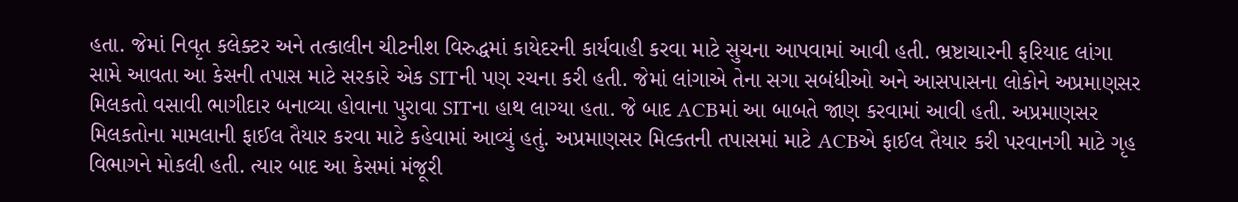હતા. જેમાં નિવૃત કલેક્ટર અને તત્કાલીન ચીટનીશ વિરુદ્ધમાં કાયેદરની કાર્યવાહી કરવા માટે સુચના આપવામાં આવી હતી. ભ્રષ્ટાચારની ફરિયાદ લાંગા સામે આવતા આ કેસની તપાસ માટે સરકારે એક SITની પણ રચના કરી હતી. જેમાં લાંગાએ તેના સગા સબંધીઓ અને આસપાસના લોકોને અપ્રમાણસર મિલકતો વસાવી ભાગીદાર બનાવ્યા હોવાના પુરાવા SITના હાથ લાગ્યા હતા. જે બાદ ACBમાં આ બાબતે જાણ કરવામાં આવી હતી. અપ્રમાણસર મિલકતોના મામલાની ફાઈલ તૈયાર કરવા માટે કહેવામાં આવ્યું હતું. અપ્રમાણસર મિલ્કતની તપાસમાં માટે ACBએ ફાઈલ તૈયાર કરી પરવાનગી માટે ગૃહ વિભાગને મોકલી હતી. ત્યાર બાદ આ કેસમાં મંજૂરી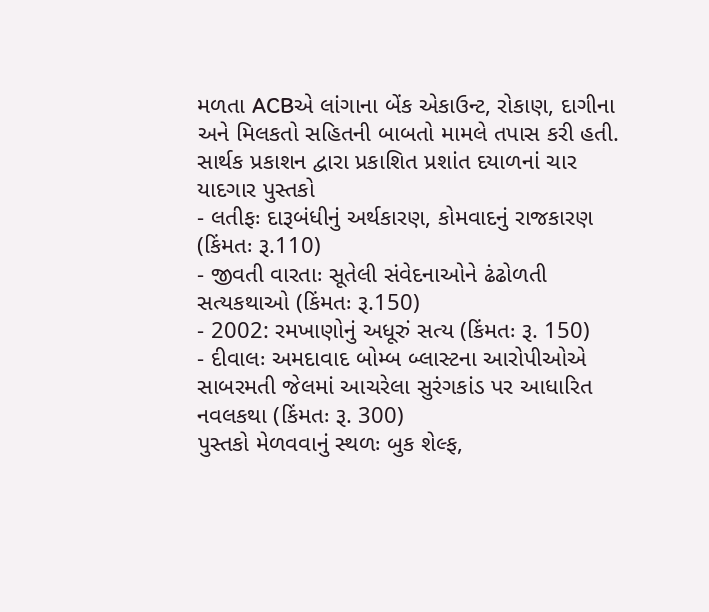મળતા ACBએ લાંગાના બેંક એકાઉન્ટ, રોકાણ, દાગીના અને મિલકતો સહિતની બાબતો મામલે તપાસ કરી હતી.
સાર્થક પ્રકાશન દ્વારા પ્રકાશિત પ્રશાંત દયાળનાં ચાર યાદગાર પુસ્તકો
- લતીફઃ દારૂબંધીનું અર્થકારણ, કોમવાદનું રાજકારણ (કિંમતઃ રૂ.110)
- જીવતી વારતાઃ સૂતેલી સંવેદનાઓને ઢંઢોળતી સત્યકથાઓ (કિંમતઃ રૂ.150)
- 2002: રમખાણોનું અધૂરું સત્ય (કિંમતઃ રૂ. 150)
- દીવાલઃ અમદાવાદ બોમ્બ બ્લાસ્ટના આરોપીઓએ સાબરમતી જેલમાં આચરેલા સુરંગકાંડ પર આધારિત નવલકથા (કિંમતઃ રૂ. 300)
પુસ્તકો મેળવવાનું સ્થળઃ બુક શેલ્ફ,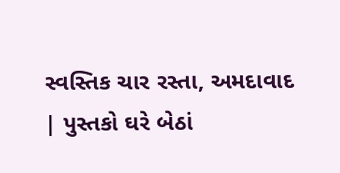સ્વસ્તિક ચાર રસ્તા, અમદાવાદ | પુસ્તકો ઘરે બેઠાં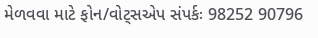મેળવવા માટે ફોન/વોટ્સએપ સંપર્કઃ 98252 90796